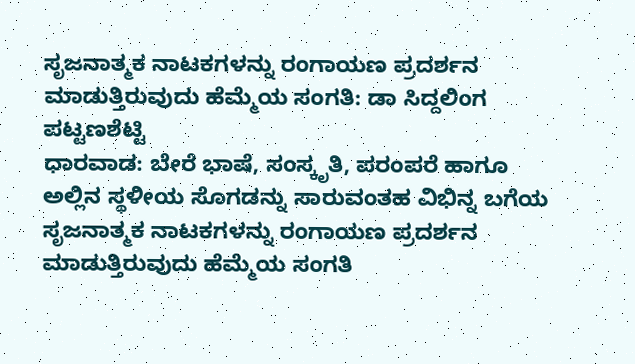ಸೃಜನಾತ್ಮಕ ನಾಟಕಗಳನ್ನು ರಂಗಾಯಣ ಪ್ರದರ್ಶನ ಮಾಡುತ್ತಿರುವುದು ಹೆಮ್ಮೆಯ ಸಂಗತಿ: ಡಾ ಸಿದ್ದಲಿಂಗ ಪಟ್ಟಣಶೆಟ್ಟಿ
ಧಾರವಾಡ: ಬೇರೆ ಭಾಷೆ, ಸಂಸ್ಕೃತಿ, ಪರಂಪರೆ ಹಾಗೂ ಅಲ್ಲಿನ ಸ್ಥಳೀಯ ಸೊಗಡನ್ನು ಸಾರುವಂತಹ ವಿಭಿನ್ನ ಬಗೆಯ ಸೃಜನಾತ್ಮಕ ನಾಟಕಗಳನ್ನು ರಂಗಾಯಣ ಪ್ರದರ್ಶನ ಮಾಡುತ್ತಿರುವುದು ಹೆಮ್ಮೆಯ ಸಂಗತಿ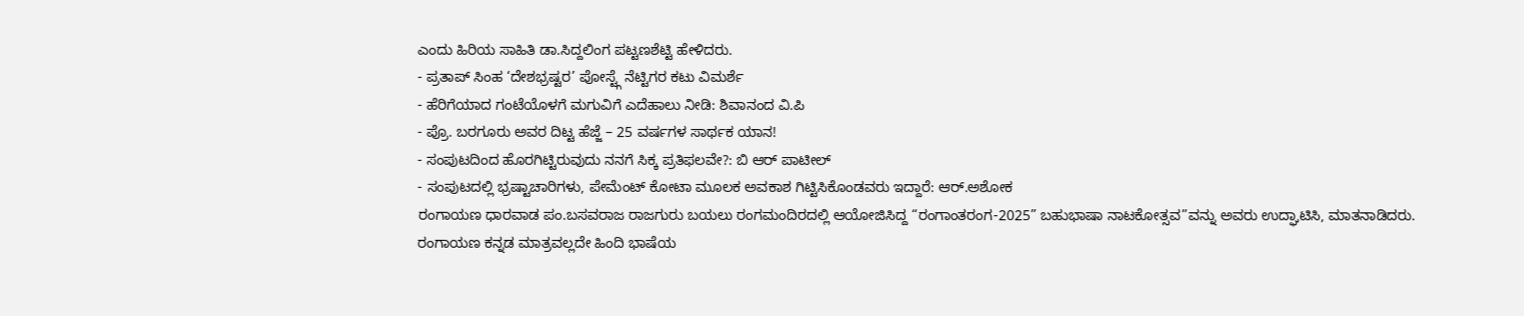ಎಂದು ಹಿರಿಯ ಸಾಹಿತಿ ಡಾ.ಸಿದ್ದಲಿಂಗ ಪಟ್ಟಣಶೆಟ್ಟಿ ಹೇಳಿದರು.
- ಪ್ರತಾಪ್ ಸಿಂಹ ‘ದೇಶಭ್ರಷ್ಟರ’ ಪೋಸ್ಟ್ಗೆ ನೆಟ್ಟಿಗರ ಕಟು ವಿಮರ್ಶೆ
- ಹೆರಿಗೆಯಾದ ಗಂಟೆಯೊಳಗೆ ಮಗುವಿಗೆ ಎದೆಹಾಲು ನೀಡಿ: ಶಿವಾನಂದ ವಿ.ಪಿ
- ಪ್ರೊ. ಬರಗೂರು ಅವರ ದಿಟ್ಟ ಹೆಜ್ಜೆ – 25 ವರ್ಷಗಳ ಸಾರ್ಥಕ ಯಾನ!
- ಸಂಪುಟದಿಂದ ಹೊರಗಿಟ್ಟಿರುವುದು ನನಗೆ ಸಿಕ್ಕ ಪ್ರತಿಫಲವೇ?: ಬಿ ಆರ್ ಪಾಟೀಲ್
- ಸಂಪುಟದಲ್ಲಿ ಭ್ರಷ್ಟಾಚಾರಿಗಳು, ಪೇಮೆಂಟ್ ಕೋಟಾ ಮೂಲಕ ಅವಕಾಶ ಗಿಟ್ಟಿಸಿಕೊಂಡವರು ಇದ್ದಾರೆ: ಆರ್.ಅಶೋಕ
ರಂಗಾಯಣ ಧಾರವಾಡ ಪಂ.ಬಸವರಾಜ ರಾಜಗುರು ಬಯಲು ರಂಗಮಂದಿರದಲ್ಲಿ ಆಯೋಜಿಸಿದ್ದ “ರಂಗಾಂತರಂಗ-2025” ಬಹುಭಾಷಾ ನಾಟಕೋತ್ಸವ”ವನ್ನು ಅವರು ಉದ್ಘಾಟಿಸಿ, ಮಾತನಾಡಿದರು.
ರಂಗಾಯಣ ಕನ್ನಡ ಮಾತ್ರವಲ್ಲದೇ ಹಿಂದಿ ಭಾಷೆಯ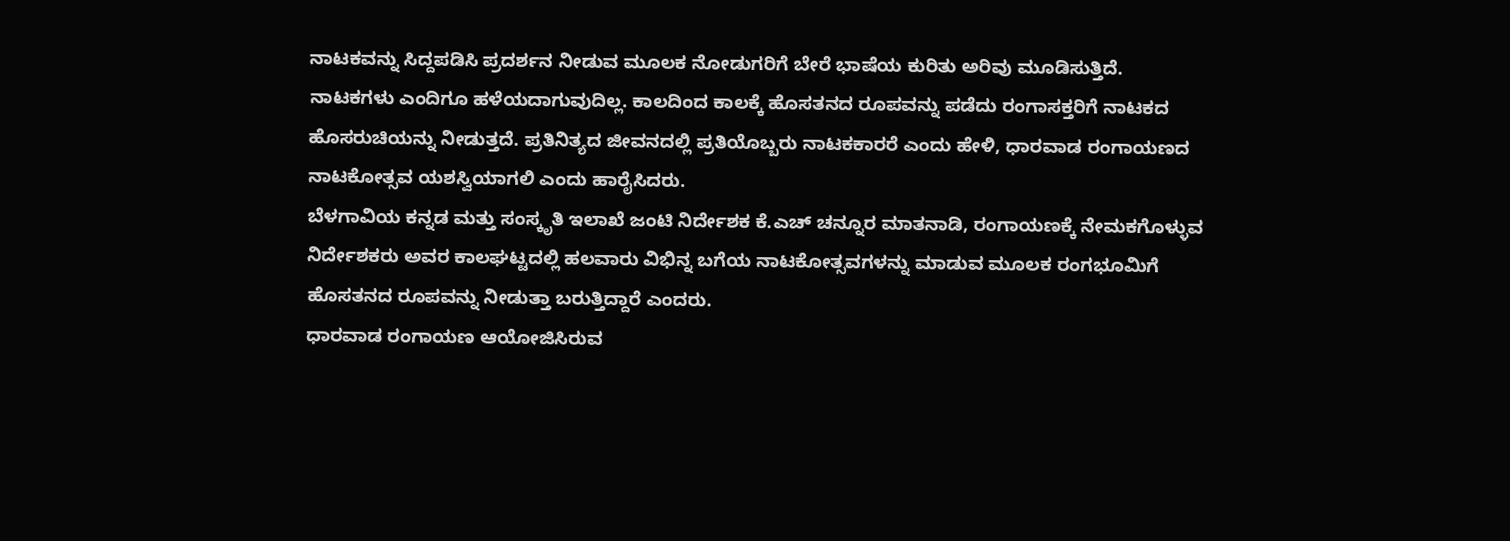ನಾಟಕವನ್ನು ಸಿದ್ದಪಡಿಸಿ ಪ್ರದರ್ಶನ ನೀಡುವ ಮೂಲಕ ನೋಡುಗರಿಗೆ ಬೇರೆ ಭಾಷೆಯ ಕುರಿತು ಅರಿವು ಮೂಡಿಸುತ್ತಿದೆ. ನಾಟಕಗಳು ಎಂದಿಗೂ ಹಳೆಯದಾಗುವುದಿಲ್ಲ. ಕಾಲದಿಂದ ಕಾಲಕ್ಕೆ ಹೊಸತನದ ರೂಪವನ್ನು ಪಡೆದು ರಂಗಾಸಕ್ತರಿಗೆ ನಾಟಕದ ಹೊಸರುಚಿಯನ್ನು ನೀಡುತ್ತದೆ. ಪ್ರತಿನಿತ್ಯದ ಜೀವನದಲ್ಲಿ ಪ್ರತಿಯೊಬ್ಬರು ನಾಟಕಕಾರರೆ ಎಂದು ಹೇಳಿ, ಧಾರವಾಡ ರಂಗಾಯಣದ ನಾಟಕೋತ್ಸವ ಯಶಸ್ವಿಯಾಗಲಿ ಎಂದು ಹಾರೈಸಿದರು.
ಬೆಳಗಾವಿಯ ಕನ್ನಡ ಮತ್ತು ಸಂಸ್ಕೃತಿ ಇಲಾಖೆ ಜಂಟಿ ನಿರ್ದೇಶಕ ಕೆ.ಎಚ್ ಚನ್ನೂರ ಮಾತನಾಡಿ, ರಂಗಾಯಣಕ್ಕೆ ನೇಮಕಗೊಳ್ಳುವ ನಿರ್ದೇಶಕರು ಅವರ ಕಾಲಘಟ್ಟದಲ್ಲಿ ಹಲವಾರು ವಿಭಿನ್ನ ಬಗೆಯ ನಾಟಕೋತ್ಸವಗಳನ್ನು ಮಾಡುವ ಮೂಲಕ ರಂಗಭೂಮಿಗೆ ಹೊಸತನದ ರೂಪವನ್ನು ನೀಡುತ್ತಾ ಬರುತ್ತಿದ್ದಾರೆ ಎಂದರು.
ಧಾರವಾಡ ರಂಗಾಯಣ ಆಯೋಜಿಸಿರುವ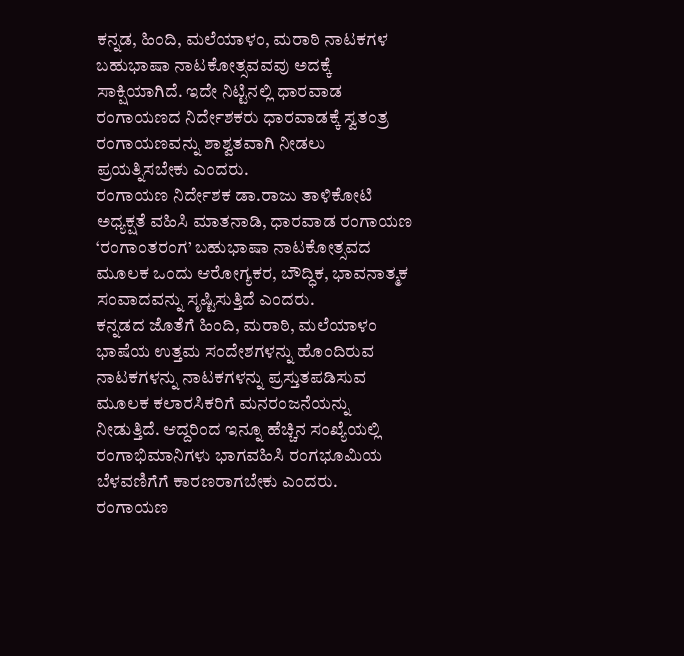ಕನ್ನಡ, ಹಿಂದಿ, ಮಲೆಯಾಳಂ, ಮರಾಠಿ ನಾಟಕಗಳ ಬಹುಭಾಷಾ ನಾಟಕೋತ್ಸವವವು ಅದಕ್ಕೆ ಸಾಕ್ಷಿಯಾಗಿದೆ. ಇದೇ ನಿಟ್ಟಿನಲ್ಲಿ ಧಾರವಾಡ ರಂಗಾಯಣದ ನಿರ್ದೇಶಕರು ಧಾರವಾಡಕ್ಕೆ ಸ್ವತಂತ್ರ ರಂಗಾಯಣವನ್ನು ಶಾಶ್ವತವಾಗಿ ನೀಡಲು ಪ್ರಯತ್ನಿಸಬೇಕು ಎಂದರು.
ರಂಗಾಯಣ ನಿರ್ದೇಶಕ ಡಾ.ರಾಜು ತಾಳಿಕೋಟಿ ಅಧ್ಯಕ್ಷತೆ ವಹಿಸಿ ಮಾತನಾಡಿ, ಧಾರವಾಡ ರಂಗಾಯಣ ‘ರಂಗಾಂತರಂಗ’ ಬಹುಭಾಷಾ ನಾಟಕೋತ್ಸವದ ಮೂಲಕ ಒಂದು ಆರೋಗ್ಯಕರ, ಬೌದ್ಧಿಕ, ಭಾವನಾತ್ಮಕ ಸಂವಾದವನ್ನು ಸೃಷ್ಟಿಸುತ್ತಿದೆ ಎಂದರು.
ಕನ್ನಡದ ಜೊತೆಗೆ ಹಿಂದಿ, ಮರಾಠಿ, ಮಲೆಯಾಳಂ ಭಾಷೆಯ ಉತ್ತಮ ಸಂದೇಶಗಳನ್ನು ಹೊಂದಿರುವ ನಾಟಕಗಳನ್ನು ನಾಟಕಗಳನ್ನು ಪ್ರಸ್ತುತಪಡಿಸುವ ಮೂಲಕ ಕಲಾರಸಿಕರಿಗೆ ಮನರಂಜನೆಯನ್ನು ನೀಡುತ್ತಿದೆ. ಆದ್ದರಿಂದ ಇನ್ನೂ ಹೆಚ್ಚಿನ ಸಂಖ್ಯೆಯಲ್ಲಿ ರಂಗಾಭಿಮಾನಿಗಳು ಭಾಗವಹಿಸಿ ರಂಗಭೂಮಿಯ ಬೆಳವಣಿಗೆಗೆ ಕಾರಣರಾಗಬೇಕು ಎಂದರು.
ರಂಗಾಯಣ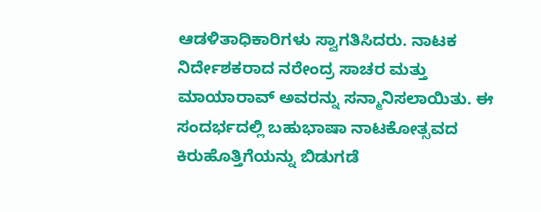ಆಡಳಿತಾಧಿಕಾರಿಗಳು ಸ್ವಾಗತಿಸಿದರು. ನಾಟಕ ನಿರ್ದೇಶಕರಾದ ನರೇಂದ್ರ ಸಾಚರ ಮತ್ತು ಮಾಯಾರಾವ್ ಅವರನ್ನು ಸನ್ಮಾನಿಸಲಾಯಿತು. ಈ ಸಂದರ್ಭದಲ್ಲಿ ಬಹುಭಾಷಾ ನಾಟಕೋತ್ಸವದ ಕಿರುಹೊತ್ತಿಗೆಯನ್ನು ಬಿಡುಗಡೆ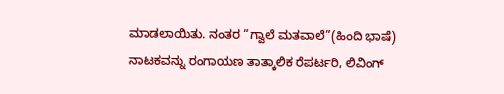ಮಾಡಲಾಯಿತು. ನಂತರ “ಗ್ವಾಲೆ ಮತವಾಲೆ”(ಹಿಂದಿ ಭಾಷೆ) ನಾಟಕವನ್ನು ರಂಗಾಯಣ ತಾತ್ಕಾಲಿಕ ರೆಪರ್ಟರಿ, ಲಿವಿಂಗ್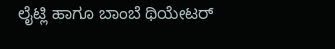ಲೈಟ್ಲಿ ಹಾಗೂ ಬಾಂಬೆ ಥಿಯೇಟರ್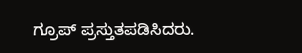ಗ್ರೂಪ್ ಪ್ರಸ್ತುತಪಡಿಸಿದರು.